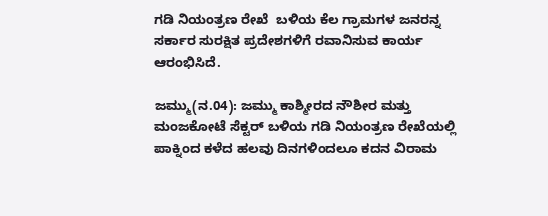ಗಡಿ ನಿಯಂತ್ರಣ ರೇಖೆ  ಬಳಿಯ ಕೆಲ ಗ್ರಾಮಗಳ ಜನರನ್ನ ಸರ್ಕಾರ ಸುರಕ್ಷಿತ ಪ್ರದೇಶಗಳಿಗೆ ರವಾನಿಸುವ ಕಾರ್ಯ ಆರಂಭಿಸಿದೆ.

ಜಮ್ಮು(ನ.04): ಜಮ್ಮು ಕಾಶ್ಮೀರದ ನೌಶೀರ ಮತ್ತು ಮಂಜಕೋಟೆ ಸೆಕ್ಟರ್ ಬಳಿಯ ಗಡಿ ನಿಯಂತ್ರಣ ರೇಖೆಯಲ್ಲಿ ಪಾಕ್ನಿಂದ ಕಳೆದ ಹಲವು ದಿನಗಳಿಂದಲೂ ಕದನ ವಿರಾಮ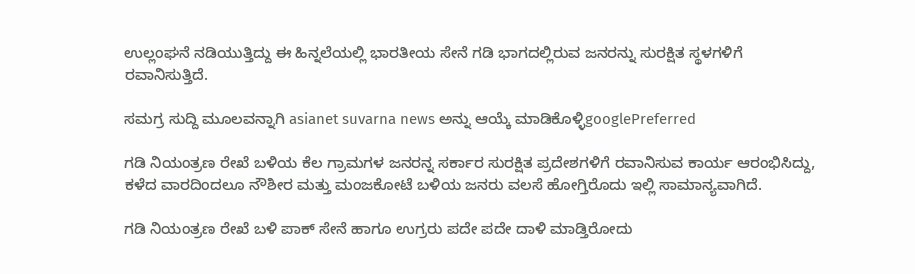ಉಲ್ಲಂಘನೆ ನಡಿಯುತ್ತಿದ್ದು ಈ ಹಿನ್ನಲೆಯಲ್ಲಿ ಭಾರತೀಯ ಸೇನೆ ಗಡಿ ಭಾಗದಲ್ಲಿರುವ ಜನರನ್ನು ಸುರಕ್ಷಿತ ಸ್ಥಳಗಳಿಗೆ ರವಾನಿಸುತ್ತಿದೆ.

ಸಮಗ್ರ ಸುದ್ದಿ ಮೂಲವನ್ನಾಗಿ asianet suvarna news ಅನ್ನು ಆಯ್ಕೆ ಮಾಡಿಕೊಳ್ಳಿgooglePreferred

ಗಡಿ ನಿಯಂತ್ರಣ ರೇಖೆ ಬಳಿಯ ಕೆಲ ಗ್ರಾಮಗಳ ಜನರನ್ನ ಸರ್ಕಾರ ಸುರಕ್ಷಿತ ಪ್ರದೇಶಗಳಿಗೆ ರವಾನಿಸುವ ಕಾರ್ಯ ಆರಂಭಿಸಿದ್ದು, ಕಳೆದ ವಾರದಿಂದಲೂ ನೌಶೀರ ಮತ್ತು ಮಂಜಕೋಟೆ ಬಳಿಯ ಜನರು ವಲಸೆ ಹೋಗ್ತಿರೊದು ಇಲ್ಲಿ ಸಾಮಾನ್ಯವಾಗಿದೆ.

ಗಡಿ ನಿಯಂತ್ರಣ ರೇಖೆ ಬಳಿ ಪಾಕ್ ಸೇನೆ ಹಾಗೂ ಉಗ್ರರು ಪದೇ ಪದೇ ದಾಳಿ ಮಾಡ್ತಿರೋದು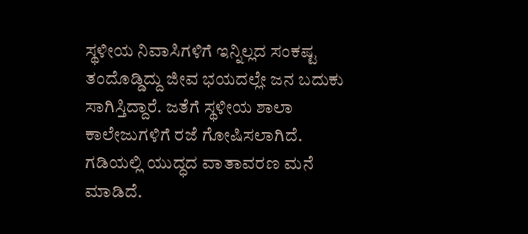ಸ್ಥಳೀಯ ನಿವಾಸಿಗಳಿಗೆ ಇನ್ನಿಲ್ಲದ ಸಂಕಷ್ಟ ತಂದೊಡ್ಡಿದ್ದು ಜೀವ ಭಯದಲ್ಲೇ ಜನ ಬದುಕು ಸಾಗಿಸ್ತಿದ್ದಾರೆ. ಜತೆಗೆ ಸ್ಥಳೀಯ ಶಾಲಾ ಕಾಲೇಜುಗಳಿಗೆ ರಜೆ ಗೋಷಿಸಲಾಗಿದೆ. ಗಡಿಯಲ್ಲಿ ಯುದ್ಧದ ವಾತಾವರಣ ಮನೆ ಮಾಡಿದೆ.